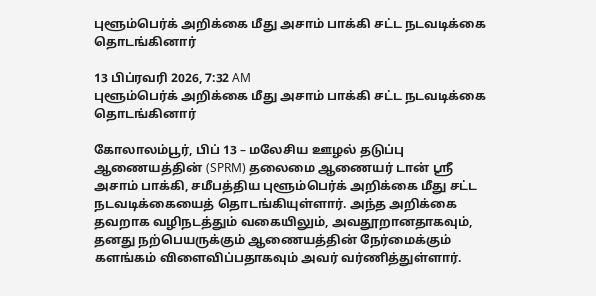புளூம்பெர்க் அறிக்கை மீது அசாம் பாக்கி சட்ட நடவடிக்கை தொடங்கினார்

13 பிப்ரவரி 2026, 7:32 AM
புளூம்பெர்க் அறிக்கை மீது அசாம் பாக்கி சட்ட நடவடிக்கை தொடங்கினார்

கோலாலம்பூர், பிப் 13 – மலேசிய ஊழல் தடுப்பு ஆணையத்தின் (SPRM) தலைமை ஆணையர் டான் ஸ்ரீ அசாம் பாக்கி, சமீபத்திய புளூம்பெர்க் அறிக்கை மீது சட்ட நடவடிக்கையைத் தொடங்கியுள்ளார். அந்த அறிக்கை தவறாக வழிநடத்தும் வகையிலும், அவதூறானதாகவும், தனது நற்பெயருக்கும் ஆணையத்தின் நேர்மைக்கும் களங்கம் விளைவிப்பதாகவும் அவர் வர்ணித்துள்ளார்.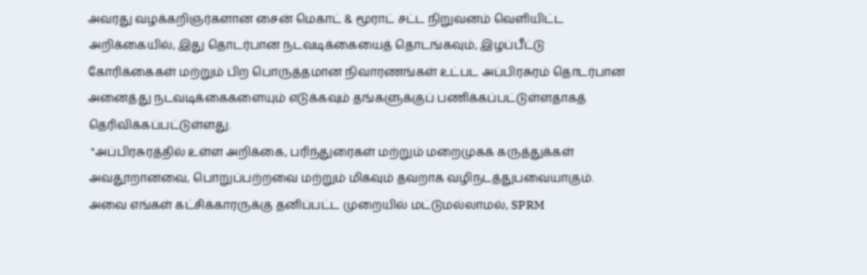அவரது வழக்கறிஞர்களான சைன் மெகாட் & மூராட் சட்ட நிறுவனம் வெளியிட்ட அறிக்கையில், இது தொடர்பான நடவடிக்கையைத் தொடங்கவும், இழப்பீட்டு கோரிக்கைகள் மற்றும் பிற பொருத்தமான நிவாரணங்கள் உட்பட அப்பிரசுரம் தொடர்பான அனைத்து நடவடிக்கைகளையும் எடுக்கவும் தங்களுக்குப் பணிக்கப்பட்டுள்ளதாகத் தெரிவிக்கப்பட்டுள்ளது.
 "அப்பிரசுரத்தில் உள்ள அறிக்கை, பரிந்துரைகள் மற்றும் மறைமுகக் கருத்துக்கள் அவதூறானவை, பொறுப்பற்றவை மற்றும் மிகவும் தவறாக வழிநடத்துபவையாகும். அவை எங்கள் கட்சிக்காரருக்கு தனிப்பட்ட முறையில் மட்டுமல்லாமல், SPRM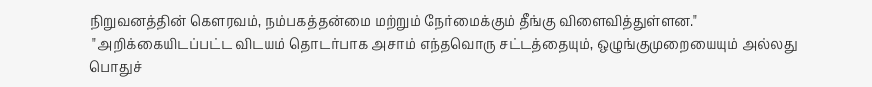நிறுவனத்தின் கௌரவம், நம்பகத்தன்மை மற்றும் நேர்மைக்கும் தீங்கு விளைவித்துள்ளன."
 "அறிக்கையிடப்பட்ட விடயம் தொடர்பாக அசாம் எந்தவொரு சட்டத்தையும், ஒழுங்குமுறையையும் அல்லது பொதுச்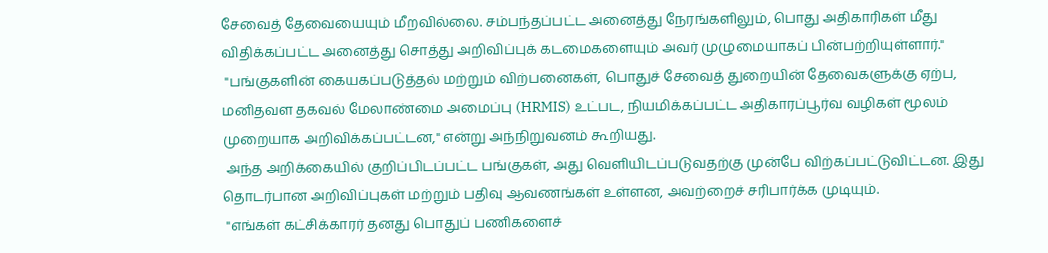சேவைத் தேவையையும் மீறவில்லை. சம்பந்தப்பட்ட அனைத்து நேரங்களிலும், பொது அதிகாரிகள் மீது விதிக்கப்பட்ட அனைத்து சொத்து அறிவிப்புக் கடமைகளையும் அவர் முழுமையாகப் பின்பற்றியுள்ளார்."
 "பங்குகளின் கையகப்படுத்தல் மற்றும் விற்பனைகள், பொதுச் சேவைத் துறையின் தேவைகளுக்கு ஏற்ப, மனிதவள தகவல் மேலாண்மை அமைப்பு (HRMIS) உட்பட, நியமிக்கப்பட்ட அதிகாரப்பூர்வ வழிகள் மூலம் முறையாக அறிவிக்கப்பட்டன," என்று அந்நிறுவனம் கூறியது.
 அந்த அறிக்கையில் குறிப்பிடப்பட்ட பங்குகள், அது வெளியிடப்படுவதற்கு முன்பே விற்கப்பட்டுவிட்டன. இது தொடர்பான அறிவிப்புகள் மற்றும் பதிவு ஆவணங்கள் உள்ளன, அவற்றைச் சரிபார்க்க முடியும்.
 "எங்கள் கட்சிக்காரர் தனது பொதுப் பணிகளைச்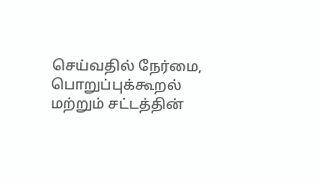செய்வதில் நேர்மை, பொறுப்புக்கூறல் மற்றும் சட்டத்தின்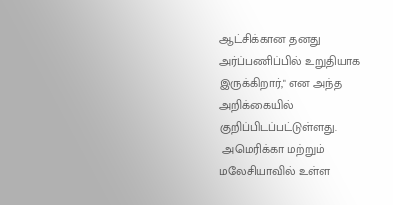ஆட்சிக்கான தனது அர்ப்பணிப்பில் உறுதியாக இருக்கிறார்," என அந்த அறிக்கையில் குறிப்பிடப்பட்டுள்ளது.
 அமெரிக்கா மற்றும் மலேசியாவில் உள்ள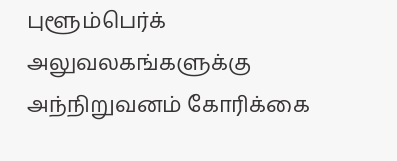புளூம்பெர்க் அலுவலகங்களுக்கு அந்நிறுவனம் கோரிக்கை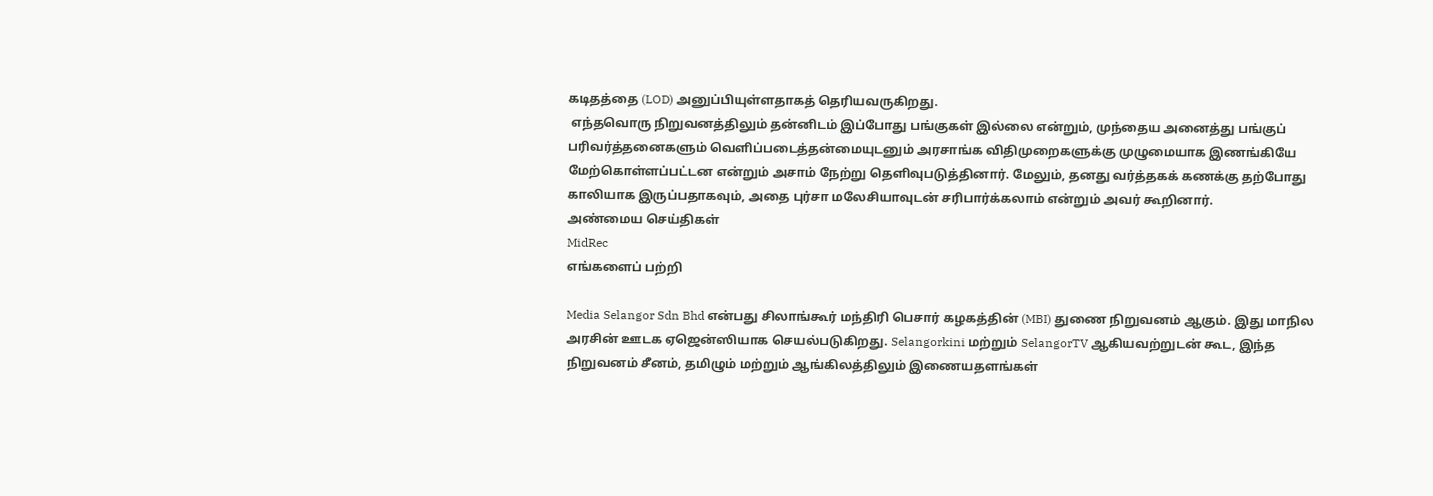கடிதத்தை (LOD) அனுப்பியுள்ளதாகத் தெரியவருகிறது.
 எந்தவொரு நிறுவனத்திலும் தன்னிடம் இப்போது பங்குகள் இல்லை என்றும், முந்தைய அனைத்து பங்குப் பரிவர்த்தனைகளும் வெளிப்படைத்தன்மையுடனும் அரசாங்க விதிமுறைகளுக்கு முழுமையாக இணங்கியே மேற்கொள்ளப்பட்டன என்றும் அசாம் நேற்று தெளிவுபடுத்தினார். மேலும், தனது வர்த்தகக் கணக்கு தற்போது காலியாக இருப்பதாகவும், அதை புர்சா மலேசியாவுடன் சரிபார்க்கலாம் என்றும் அவர் கூறினார்.
அண்மைய செய்திகள்
MidRec
எங்களைப் பற்றி

Media Selangor Sdn Bhd என்பது சிலாங்கூர் மந்திரி பெசார் கழகத்தின் (MBI) துணை நிறுவனம் ஆகும். இது மாநில அரசின் ஊடக ஏஜென்ஸியாக செயல்படுகிறது. Selangorkini மற்றும் SelangorTV ஆகியவற்றுடன் கூட, இந்த நிறுவனம் சீனம், தமிழும் மற்றும் ஆங்கிலத்திலும் இணையதளங்கள்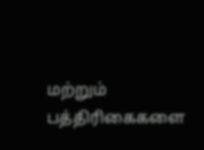மற்றும் பத்திரிகைகளை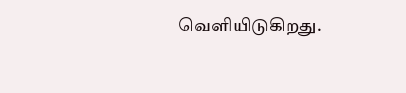வெளியிடுகிறது.